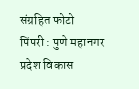संग्रहित फोटो
पिंपरी : पुणे महानगर प्रदेश विकास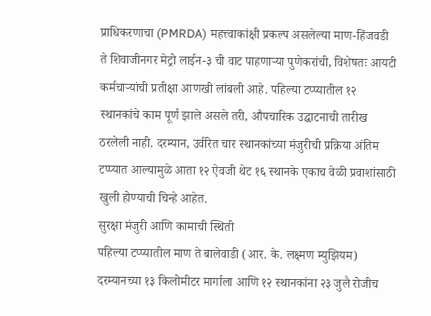प्राधिकरणाचा (PMRDA) महत्त्वाकांक्षी प्रकल्प असलेल्या माण-हिंजवडी ते शिवाजीनगर मेट्रो लाईन-३ ची वाट पाहणाऱ्या पुणेकरांची, विशेषतः आयटी कर्मचाऱ्यांची प्रतीक्षा आणखी लांबली आहे. पहिल्या टप्प्यातील १२ स्थानकांचे काम पूर्ण झाले असले तरी, औपचारिक उद्घाटनाची तारीख ठरलेली नाही. दरम्यान, उर्वरित चार स्थानकांच्या मंजुरीची प्रक्रिया अंतिम टप्प्यात आल्यामुळे आता १२ ऐवजी थेट १६ स्थानके एकाच वेळी प्रवाशांसाठी खुली होण्याची चिन्हे आहेत.
सुरक्षा मंजुरी आणि कामाची स्थिती
पहिल्या टप्प्यातील माण ते बालेवाडी (आर. के. लक्ष्मण म्युझियम) दरम्यानच्या १३ किलोमीटर मार्गाला आणि १२ स्थानकांना २३ जुलै रोजीच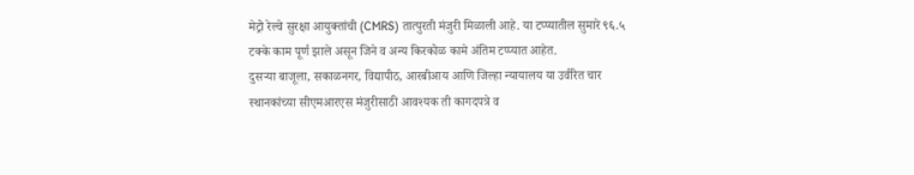मेट्रो रेल्वे सुरक्षा आयुक्तांची (CMRS) तात्पुरती मंजुरी मिळाली आहे. या टप्प्यातील सुमारे ९६.५ टक्के काम पूर्ण झाले असून जिने व अन्य किरकोळ कामे अंतिम टप्प्यात आहेत.
दुसऱ्या बाजूला, सकाळनगर, विद्यापीठ, आरबीआय आणि जिल्हा न्यायालय या उर्वरित चार स्थानकांच्या सीएमआरएस मंजुरीसाठी आवश्यक ती कागदपत्रे व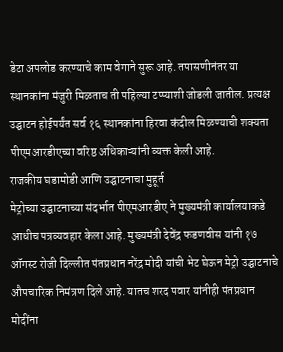डेटा अपलोड करण्याचे काम वेगाने सुरू आहे. तपासणीनंतर या स्थानकांना मंजुरी मिळताच ती पहिल्या टप्प्याशी जोडली जातील. प्रत्यक्ष उद्घाटन होईपर्यंत सर्व १६ स्थानकांना हिरवा कंदील मिळण्याची शक्यता पीएमआरडीएच्या वरिष्ठ अधिकाऱ्यांनी व्यक्त केली आहे.
राजकीय घडामोडी आणि उद्घाटनाचा मुहूर्त
मेट्रोच्या उद्घाटनाच्या संदर्भात पीएमआरडीए ने मुख्यमंत्री कार्यालयाकडे आधीच पत्रव्यवहार केला आहे. मुख्यमंत्री देवेंद्र फडणवीस यांनी १७ ऑगस्ट रोजी दिल्लीत पंतप्रधान नरेंद्र मोदी यांची भेट घेऊन मेट्रो उद्घाटनाचे औपचारिक निमंत्रण दिले आहे. यातच शरद पवार यांनीही पंतप्रधान मोदींना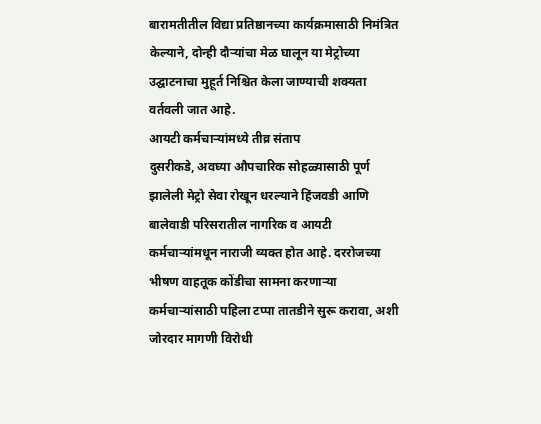बारामतीतील विद्या प्रतिष्ठानच्या कार्यक्रमासाठी निमंत्रित केल्याने, दोन्ही दौऱ्यांचा मेळ घालून या मेट्रोच्या उद्घाटनाचा मुहूर्त निश्चित केला जाण्याची शक्यता वर्तवली जात आहे.
आयटी कर्मचाऱ्यांमध्ये तीव्र संताप
दुसरीकडे, अवघ्या औपचारिक सोहळ्यासाठी पूर्ण झालेली मेट्रो सेवा रोखून धरल्याने हिंजवडी आणि बालेवाडी परिसरातील नागरिक व आयटी कर्मचाऱ्यांमधून नाराजी व्यक्त होत आहे. दररोजच्या भीषण वाहतूक कोंडीचा सामना करणाऱ्या कर्मचाऱ्यांसाठी पहिला टप्पा तातडीने सुरू करावा, अशी जोरदार मागणी विरोधी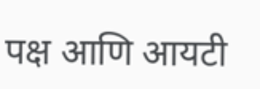पक्ष आणि आयटी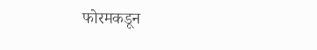फोरमकडून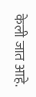केली जात आहे.